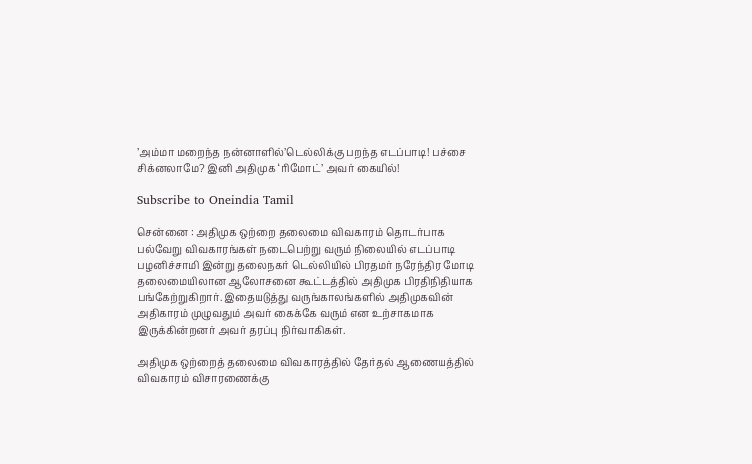’அம்மா மறைந்த நன்னாளில்’டெல்லிக்கு பறந்த எடப்பாடி! பச்சை சிக்னலாமே? இனி அதிமுக ‘ரிமோட்’ அவர் கையில்!

Subscribe to Oneindia Tamil

சென்னை : அதிமுக ஒற்றை தலைமை விவகாரம் தொடர்பாக பல்வேறு விவகாரங்கள் நடைபெற்று வரும் நிலையில் எடப்பாடி பழனிச்சாமி இன்று தலைநகர் டெல்லியில் பிரதமர் நரேந்திர மோடி தலைமையிலான ஆலோசனை கூட்டத்தில் அதிமுக பிரதிநிதியாக பங்கேற்றுகிறார். இதையடுத்து வருங்காலங்களில் அதிமுகவின் அதிகாரம் முழுவதும் அவர் கைக்கே வரும் என உற்சாகமாக இருக்கின்றனர் அவர் தரப்பு நிர்வாகிகள்.

அதிமுக ஒற்றைத் தலைமை விவகாரத்தில் தேர்தல் ஆணையத்தில் விவகாரம் விசாரணைக்கு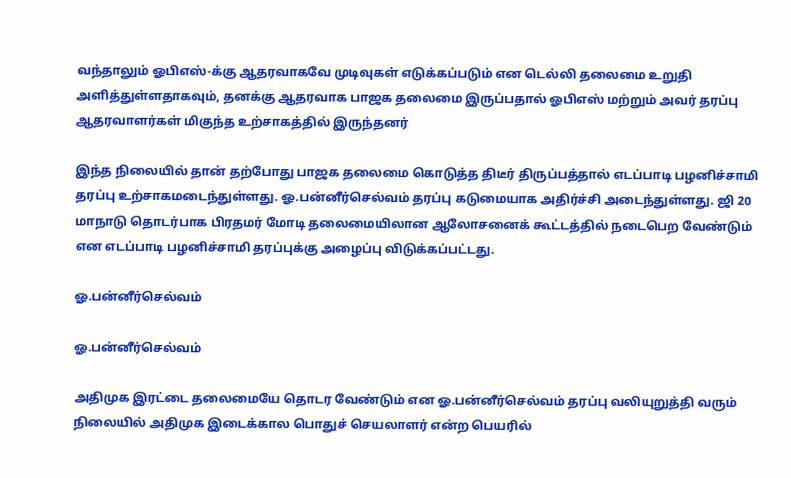வந்தாலும் ஓபிஎஸ்-க்கு ஆதரவாகவே முடிவுகள் எடுக்கப்படும் என டெல்லி தலைமை உறுதி அளித்துள்ளதாகவும், தனக்கு ஆதரவாக பாஜக தலைமை இருப்பதால் ஓபிஎஸ் மற்றும் அவர் தரப்பு ஆதரவாளர்கள் மிகுந்த உற்சாகத்தில் இருந்தனர்

இந்த நிலையில் தான் தற்போது பாஜக தலைமை கொடுத்த திடீர் திருப்பத்தால் எடப்பாடி பழனிச்சாமி தரப்பு உற்சாகமடைந்துள்ளது. ஓ.பன்னீர்செல்வம் தரப்பு கடுமையாக அதிர்ச்சி அடைந்துள்ளது. ஜி 20 மாநாடு தொடர்பாக பிரதமர் மோடி தலைமையிலான ஆலோசனைக் கூட்டத்தில் நடைபெற வேண்டும் என எடப்பாடி பழனிச்சாமி தரப்புக்கு அழைப்பு விடுக்கப்பட்டது.

ஓ.பன்னீர்செல்வம்

ஓ.பன்னீர்செல்வம்

அதிமுக இரட்டை தலைமையே தொடர வேண்டும் என ஓ.பன்னீர்செல்வம் தரப்பு வலியுறுத்தி வரும் நிலையில் அதிமுக இடைக்கால பொதுச் செயலாளர் என்ற பெயரில்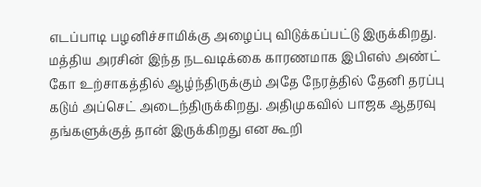எடப்பாடி பழனிச்சாமிக்கு அழைப்பு விடுக்கப்பட்டு இருக்கிறது. மத்திய அரசின் இந்த நடவடிக்கை காரணமாக இபிஎஸ் அண்ட் கோ உற்சாகத்தில் ஆழ்ந்திருக்கும் அதே நேரத்தில் தேனி தரப்பு கடும் அப்செட் அடைந்திருக்கிறது. அதிமுகவில் பாஜக ஆதரவு தங்களுக்குத் தான் இருக்கிறது என கூறி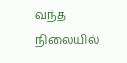வந்த நிலையில்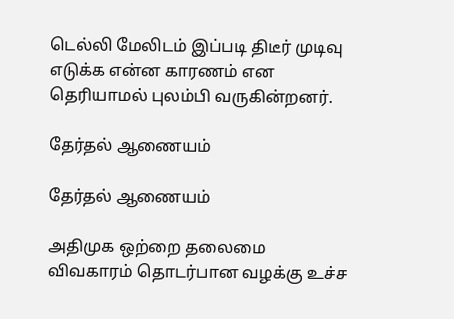டெல்லி மேலிடம் இப்படி திடீர் முடிவு எடுக்க என்ன காரணம் என தெரியாமல் புலம்பி வருகின்றனர்.

தேர்தல் ஆணையம்

தேர்தல் ஆணையம்

அதிமுக ஒற்றை தலைமை விவகாரம் தொடர்பான வழக்கு உச்ச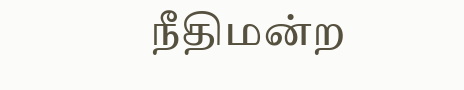நீதிமன்ற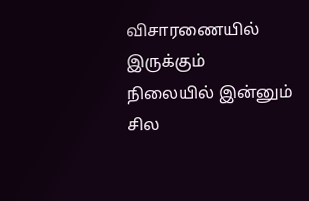விசாரணையில் இருக்கும் நிலையில் இன்னும் சில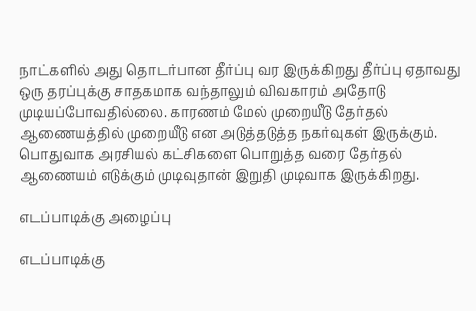நாட்களில் அது தொடர்பான தீர்ப்பு வர இருக்கிறது தீர்ப்பு ஏதாவது ஒரு தரப்புக்கு சாதகமாக வந்தாலும் விவகாரம் அதோடு முடியப்போவதில்லை. காரணம் மேல் முறையீடு தேர்தல் ஆணையத்தில் முறையீடு என அடுத்தடுத்த நகர்வுகள் இருக்கும். பொதுவாக அரசியல் கட்சிகளை பொறுத்த வரை தேர்தல் ஆணையம் எடுக்கும் முடிவுதான் இறுதி முடிவாக இருக்கிறது.

எடப்பாடிக்கு அழைப்பு

எடப்பாடிக்கு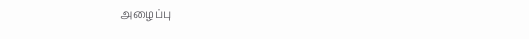அழைப்பு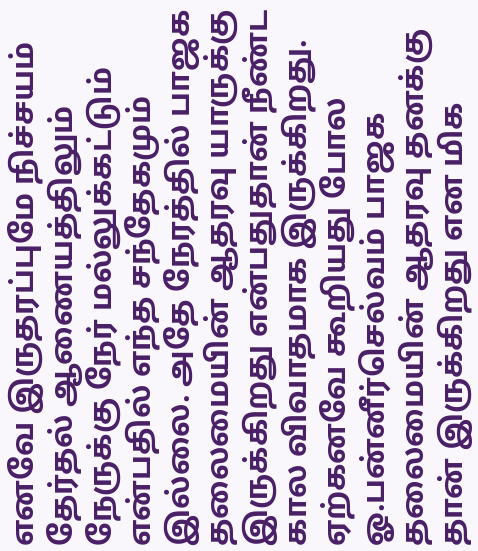எனவே இருதரப்புமே நிச்சயம் தேர்தல் ஆணையத்திலும் நேருக்கு நேர் மல்லுக்கட்டும் என்பதில் எந்த சந்தேகமும் இல்லை. அதே நேரத்தில் பாஜக தலைமையின் ஆதரவு யாருக்கு இருக்கிறது என்பதுதான் நீண்ட கால விவாதமாக இருக்கிறது. ஏற்கனவே கூறியது போல ஓ.பன்னீர்செல்வம் பாஜக தலைமையின் ஆதரவு தனக்கு தான் இருக்கிறது என மிக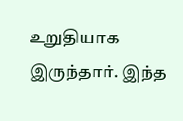உறுதியாக இருந்தார். இந்த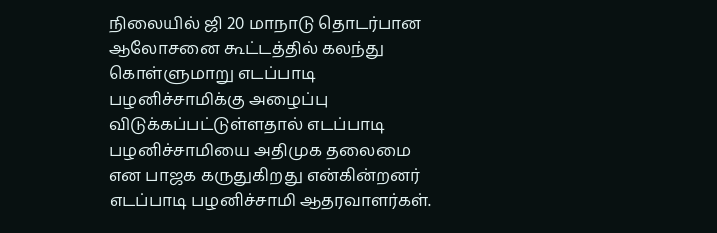நிலையில் ஜி 20 மாநாடு தொடர்பான ஆலோசனை கூட்டத்தில் கலந்து கொள்ளுமாறு எடப்பாடி பழனிச்சாமிக்கு அழைப்பு விடுக்கப்பட்டுள்ளதால் எடப்பாடி பழனிச்சாமியை அதிமுக தலைமை என பாஜக கருதுகிறது என்கின்றனர் எடப்பாடி பழனிச்சாமி ஆதரவாளர்கள்.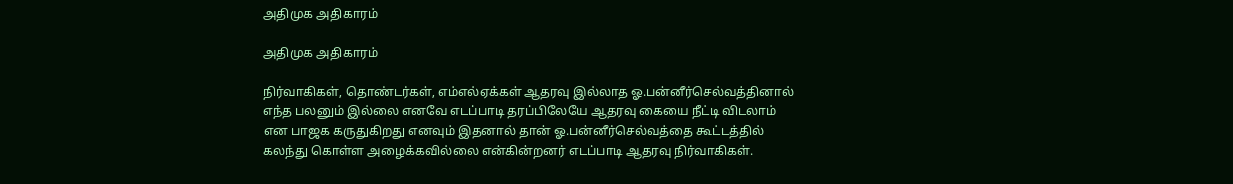அதிமுக அதிகாரம்

அதிமுக அதிகாரம்

நிர்வாகிகள், தொண்டர்கள், எம்எல்ஏக்கள் ஆதரவு இல்லாத ஓ.பன்னீர்செல்வத்தினால் எந்த பலனும் இல்லை எனவே எடப்பாடி தரப்பிலேயே ஆதரவு கையை நீட்டி விடலாம் என பாஜக கருதுகிறது எனவும் இதனால் தான் ஓ.பன்னீர்செல்வத்தை கூட்டத்தில் கலந்து கொள்ள அழைக்கவில்லை என்கின்றனர் எடப்பாடி ஆதரவு நிர்வாகிகள்.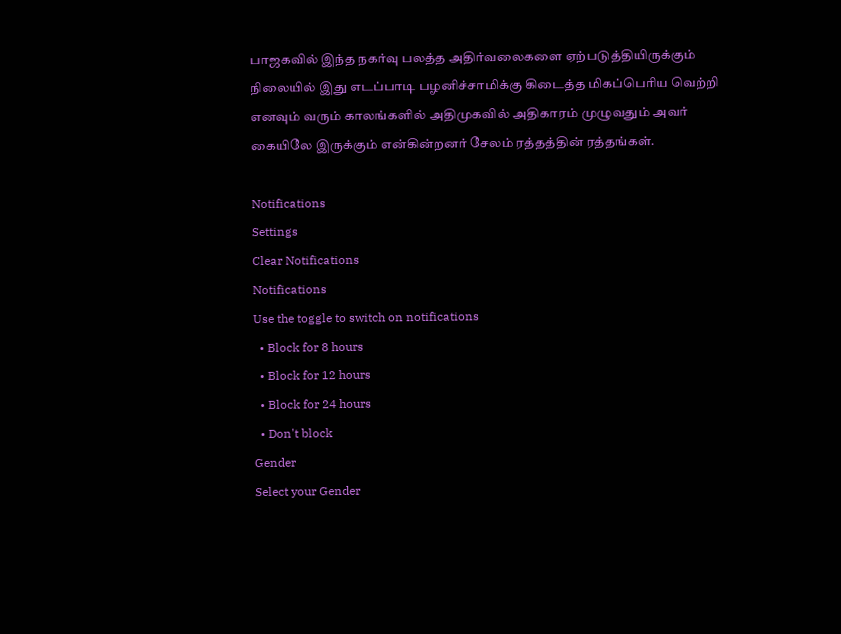பாஜகவில் இந்த நகர்வு பலத்த அதிர்வலைகளை ஏற்படுத்தியிருக்கும் நிலையில் இது எடப்பாடி பழனிச்சாமிக்கு கிடைத்த மிகப்பெரிய வெற்றி எனவும் வரும் காலங்களில் அதிமுகவில் அதிகாரம் முழுவதும் அவர் கையிலே இருக்கும் என்கின்றனர் சேலம் ரத்தத்தின் ரத்தங்கள்.

Notifications
Settings
Clear Notifications
Notifications
Use the toggle to switch on notifications
  • Block for 8 hours
  • Block for 12 hours
  • Block for 24 hours
  • Don't block
Gender
Select your Gender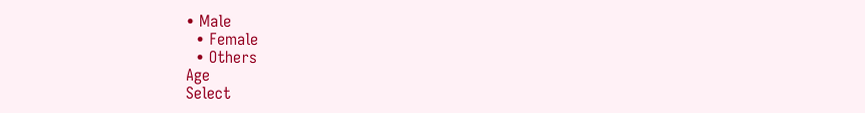• Male
  • Female
  • Others
Age
Select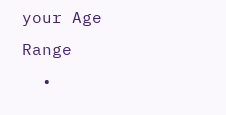your Age Range
  •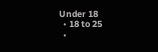Under 18
  • 18 to 25
  •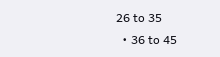26 to 35
  • 36 to 45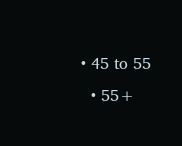• 45 to 55
  • 55+